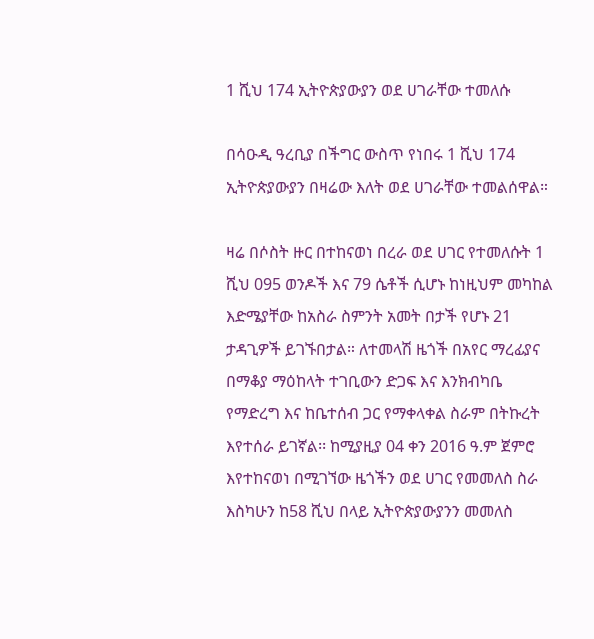1 ሺህ 174 ኢትዮጵያውያን ወደ ሀገራቸው ተመለሱ

በሳዑዲ ዓረቢያ በችግር ውስጥ የነበሩ 1 ሺህ 174 ኢትዮጵያውያን በዛሬው እለት ወደ ሀገራቸው ተመልሰዋል።

ዛሬ በሶስት ዙር በተከናወነ በረራ ወደ ሀገር የተመለሱት 1 ሺህ 095 ወንዶች እና 79 ሴቶች ሲሆኑ ከነዚህም መካከል እድሜያቸው ከአስራ ስምንት አመት በታች የሆኑ 21 ታዳጊዎች ይገኙበታል። ለተመላሽ ዜጎች በአየር ማረፊያና በማቆያ ማዕከላት ተገቢውን ድጋፍ እና እንክብካቤ የማድረግ እና ከቤተሰብ ጋር የማቀላቀል ስራም በትኩረት እየተሰራ ይገኛል፡፡ ከሚያዚያ 04 ቀን 2016 ዓ.ም ጀምሮ እየተከናወነ በሚገኘው ዜጎችን ወደ ሀገር የመመለስ ስራ እስካሁን ከ58 ሺህ በላይ ኢትዮጵያውያንን መመለስ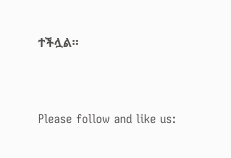ተችሏል።



Please follow and like us: